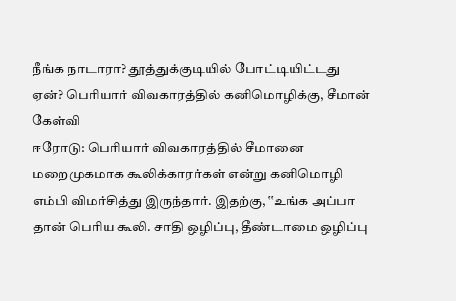நீங்க நாடாரா? தூத்துக்குடியில் போட்டியிட்டது ஏன்? பெரியார் விவகாரத்தில் கனிமொழிக்கு, சீமான் கேள்வி
ஈரோடு: பெரியார் விவகாரத்தில் சீமானை மறைமுகமாக கூலிக்காரர்கள் என்று கனிமொழி எம்பி விமர்சித்து இருந்தார். இதற்கு, ‛‛உங்க அப்பா தான் பெரிய கூலி. சாதி ஒழிப்பு, தீண்டாமை ஒழிப்பு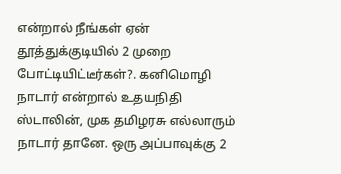என்றால் நீங்கள் ஏன் தூத்துக்குடியில் 2 முறை போட்டியிட்டீர்கள்?. கனிமொழி நாடார் என்றால் உதயநிதி ஸ்டாலின், முக தமிழரசு எல்லாரும் நாடார் தானே. ஒரு அப்பாவுக்கு 2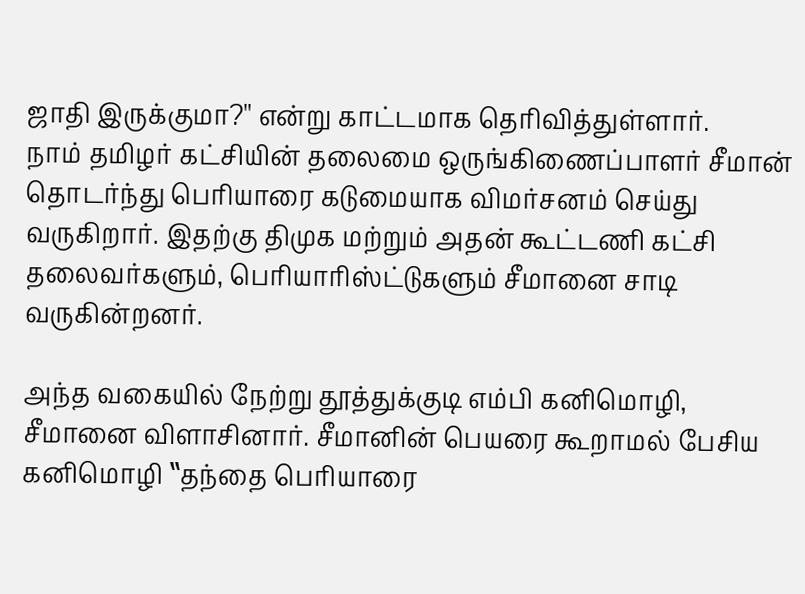ஜாதி இருக்குமா?'' என்று காட்டமாக தெரிவித்துள்ளார்.
நாம் தமிழர் கட்சியின் தலைமை ஒருங்கிணைப்பாளர் சீமான் தொடர்ந்து பெரியாரை கடுமையாக விமர்சனம் செய்து வருகிறார். இதற்கு திமுக மற்றும் அதன் கூட்டணி கட்சி தலைவர்களும், பெரியாரிஸ்ட்டுகளும் சீமானை சாடி வருகின்றனர்.

அந்த வகையில் நேற்று தூத்துக்குடி எம்பி கனிமொழி, சீமானை விளாசினார். சீமானின் பெயரை கூறாமல் பேசிய கனிமொழி ‛‛தந்தை பெரியாரை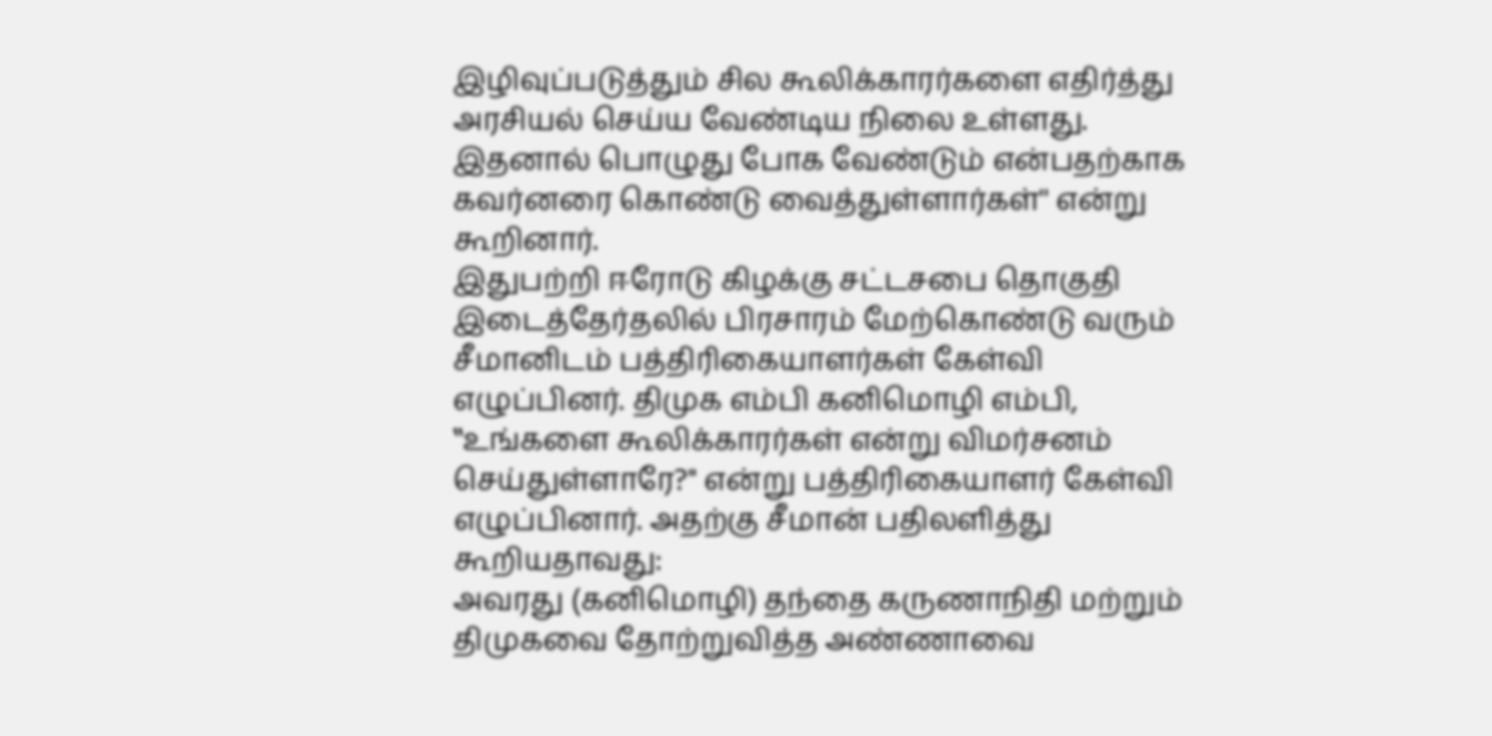இழிவுப்படுத்தும் சில கூலிக்காரர்களை எதிர்த்து அரசியல் செய்ய வேண்டிய நிலை உள்ளது. இதனால் பொழுது போக வேண்டும் என்பதற்காக கவர்னரை கொண்டு வைத்துள்ளார்கள்'' என்று கூறினார்.
இதுபற்றி ஈரோடு கிழக்கு சட்டசபை தொகுதி இடைத்தேர்தலில் பிரசாரம் மேற்கொண்டு வரும் சீமானிடம் பத்திரிகையாளர்கள் கேள்வி எழுப்பினர். திமுக எம்பி கனிமொழி எம்பி, ‛‛உங்களை கூலிக்காரர்கள் என்று விமர்சனம் செய்துள்ளாரே?'' என்று பத்திரிகையாளர் கேள்வி எழுப்பினார். அதற்கு சீமான் பதிலளித்து கூறியதாவது:
அவரது (கனிமொழி) தந்தை கருணாநிதி மற்றும் திமுகவை தோற்றுவித்த அண்ணாவை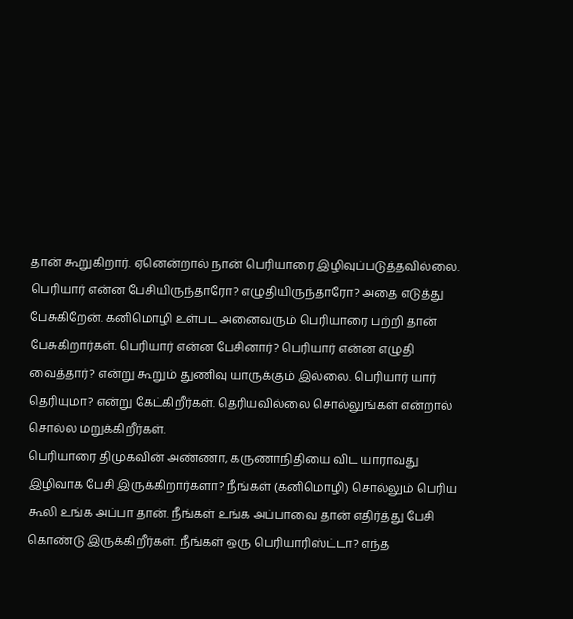தான் கூறுகிறார். ஏனென்றால் நான் பெரியாரை இழிவுப்படுத்தவில்லை. பெரியார் என்ன பேசியிருந்தாரோ? எழுதியிருந்தாரோ? அதை எடுத்து பேசுகிறேன். கனிமொழி உள்பட அனைவரும் பெரியாரை பற்றி தான் பேசுகிறார்கள். பெரியார் என்ன பேசினார்? பெரியார் என்ன எழுதி வைத்தார்? என்று கூறும் துணிவு யாருக்கும் இல்லை. பெரியார் யார் தெரியுமா? என்று கேட்கிறீர்கள். தெரியவில்லை சொல்லுங்கள் என்றால் சொல்ல மறுக்கிறீர்கள்.
பெரியாரை திமுகவின் அண்ணா, கருணாநிதியை விட யாராவது இழிவாக பேசி இருக்கிறார்களா? நீங்கள் (கனிமொழி) சொல்லும் பெரிய கூலி உங்க அப்பா தான். நீங்கள் உங்க அப்பாவை தான் எதிர்த்து பேசி கொண்டு இருக்கிறீர்கள். நீங்கள் ஒரு பெரியாரிஸ்ட்டா? எந்த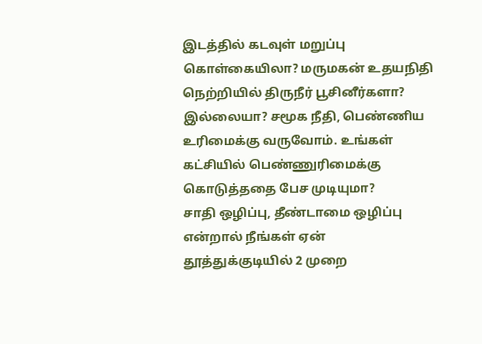இடத்தில் கடவுள் மறுப்பு கொள்கையிலா? மருமகன் உதயநிதி நெற்றியில் திருநீர் பூசினீர்களா? இல்லையா? சமூக நீதி, பெண்ணிய உரிமைக்கு வருவோம். உங்கள் கட்சியில் பெண்ணுரிமைக்கு கொடுத்ததை பேச முடியுமா?
சாதி ஒழிப்பு, தீண்டாமை ஒழிப்பு என்றால் நீங்கள் ஏன் தூத்துக்குடியில் 2 முறை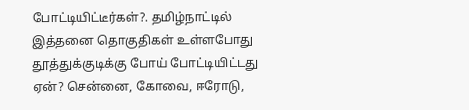போட்டியிட்டீர்கள்?. தமிழ்நாட்டில் இத்தனை தொகுதிகள் உள்ளபோது தூத்துக்குடிக்கு போய் போட்டியிட்டது ஏன்? சென்னை, கோவை, ஈரோடு,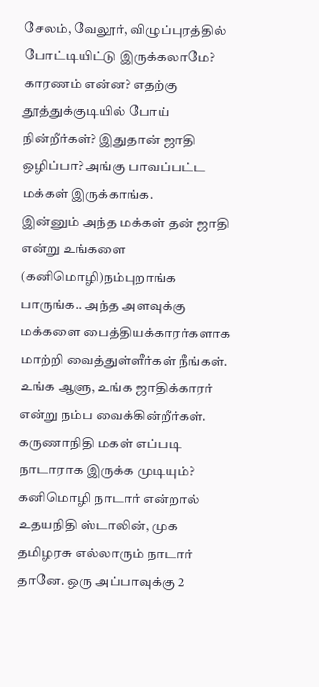சேலம், வேலூர், விழுப்புரத்தில் போட்டியிட்டு இருக்கலாமே? காரணம் என்ன? எதற்கு தூத்துக்குடியில் போய் நின்றீர்கள்? இதுதான் ஜாதி ஒழிப்பா? அங்கு பாவப்பட்ட மக்கள் இருக்காங்க.
இன்னும் அந்த மக்கள் தன் ஜாதி என்று உங்களை (கனிமொழி)நம்புறாங்க பாருங்க.. அந்த அளவுக்கு மக்களை பைத்தியக்காரர்களாக மாற்றி வைத்துள்ளீர்கள் நீங்கள். உங்க ஆளு, உங்க ஜாதிக்காரர் என்று நம்ப வைக்கின்றீர்கள். கருணாநிதி மகள் எப்படி நாடாராக இருக்க முடியும்? கனிமொழி நாடார் என்றால் உதயநிதி ஸ்டாலின், முக தமிழரசு எல்லாரும் நாடார் தானே. ஒரு அப்பாவுக்கு 2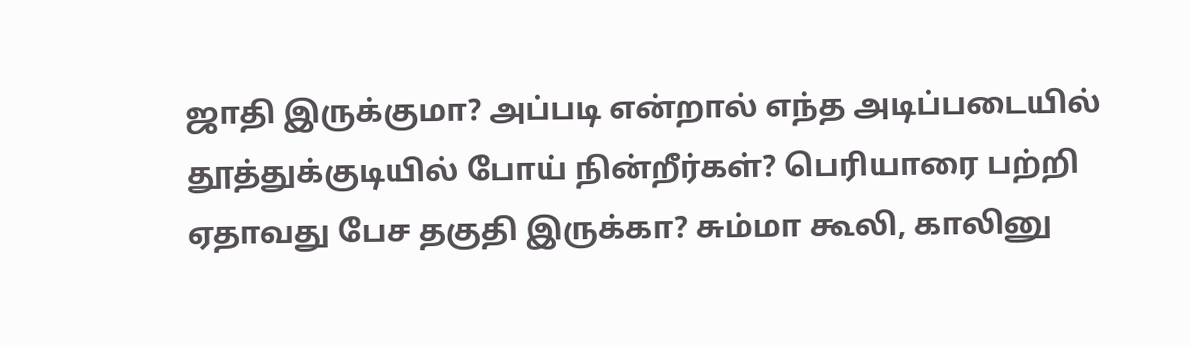ஜாதி இருக்குமா? அப்படி என்றால் எந்த அடிப்படையில் தூத்துக்குடியில் போய் நின்றீர்கள்? பெரியாரை பற்றி ஏதாவது பேச தகுதி இருக்கா? சும்மா கூலி, காலினு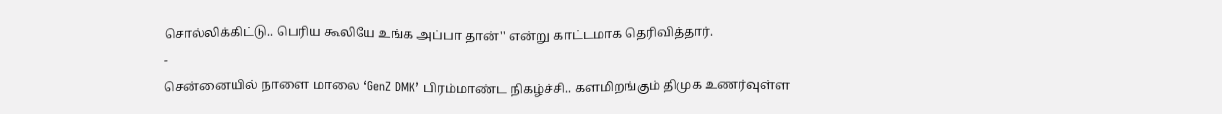சொல்லிக்கிட்டு.. பெரிய கூலியே உங்க அப்பா தான்'' என்று காட்டமாக தெரிவித்தார்.
-
சென்னையில் நாளை மாலை ‘GenZ DMK’ பிரம்மாண்ட நிகழ்ச்சி.. களமிறங்கும் திமுக உணர்வுள்ள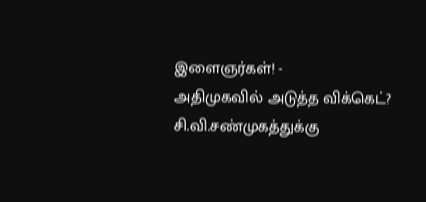இளைஞர்கள்! -
அதிமுகவில் அடுத்த விக்கெட்? சி.வி.சண்முகத்துக்கு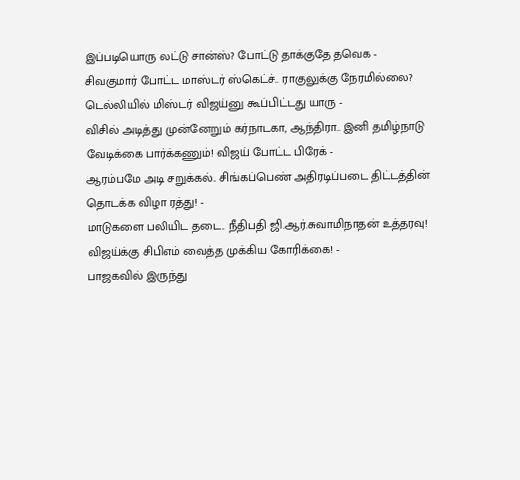இப்படியொரு லட்டு சான்ஸ்? போட்டு தாக்குதே தவெக -
சிவகுமார் போட்ட மாஸ்டர் ஸ்கெட்ச்.. ராகுலுக்கு நேரமில்லை? டெல்லியில் மிஸ்டர் விஜய்னு கூப்பிட்டது யாரு -
விசில் அடித்து முன்னேறும் கர்நாடகா, ஆந்திரா.. இனி தமிழ்நாடு வேடிக்கை பார்க்கணும்! விஜய் போட்ட பிரேக் -
ஆரம்பமே அடி சறுக்கல்.. சிங்கப்பெண் அதிரடிப்படை திட்டத்தின் தொடக்க விழா ரத்து! -
மாடுகளை பலியிட தடை.. நீதிபதி ஜி.ஆர்.சுவாமிநாதன் உத்தரவு! விஜய்க்கு சிபிஎம் வைத்த முக்கிய கோரிக்கை! -
பாஜகவில் இருந்து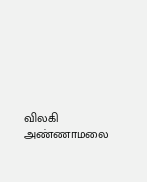விலகி அண்ணாமலை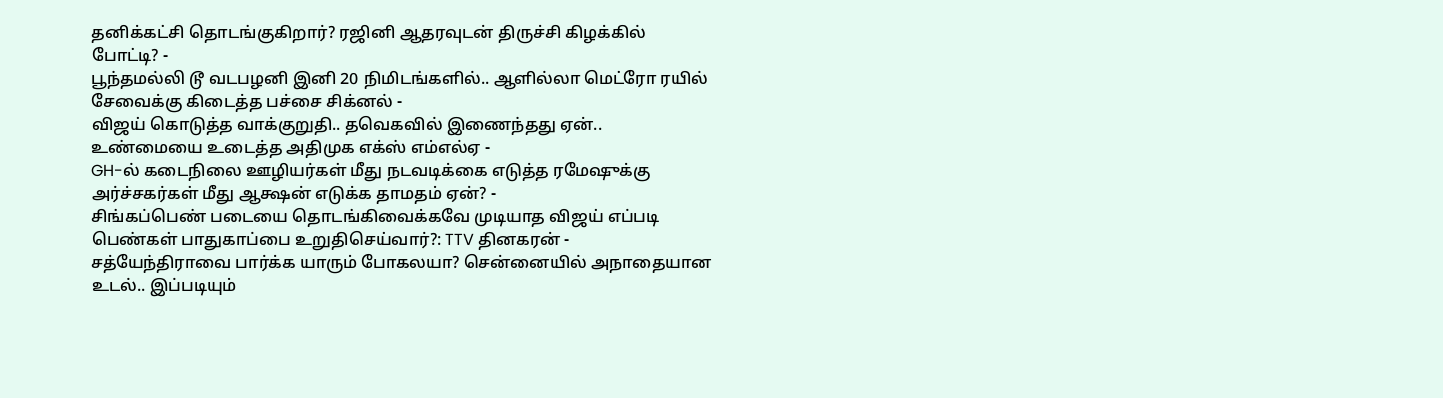தனிக்கட்சி தொடங்குகிறார்? ரஜினி ஆதரவுடன் திருச்சி கிழக்கில் போட்டி? -
பூந்தமல்லி டூ வடபழனி இனி 20 நிமிடங்களில்.. ஆளில்லா மெட்ரோ ரயில் சேவைக்கு கிடைத்த பச்சை சிக்னல் -
விஜய் கொடுத்த வாக்குறுதி.. தவெகவில் இணைந்தது ஏன்.. உண்மையை உடைத்த அதிமுக எக்ஸ் எம்எல்ஏ -
GH-ல் கடைநிலை ஊழியர்கள் மீது நடவடிக்கை எடுத்த ரமேஷுக்கு அர்ச்சகர்கள் மீது ஆக்ஷன் எடுக்க தாமதம் ஏன்? -
சிங்கப்பெண் படையை தொடங்கிவைக்கவே முடியாத விஜய் எப்படி பெண்கள் பாதுகாப்பை உறுதிசெய்வார்?: TTV தினகரன் -
சத்யேந்திராவை பார்க்க யாரும் போகலயா? சென்னையில் அநாதையான உடல்.. இப்படியும்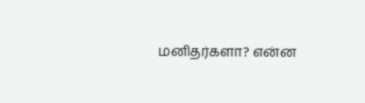மனிதர்களா? என்ன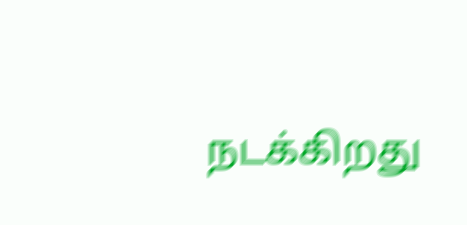நடக்கிறது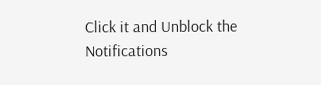Click it and Unblock the Notifications